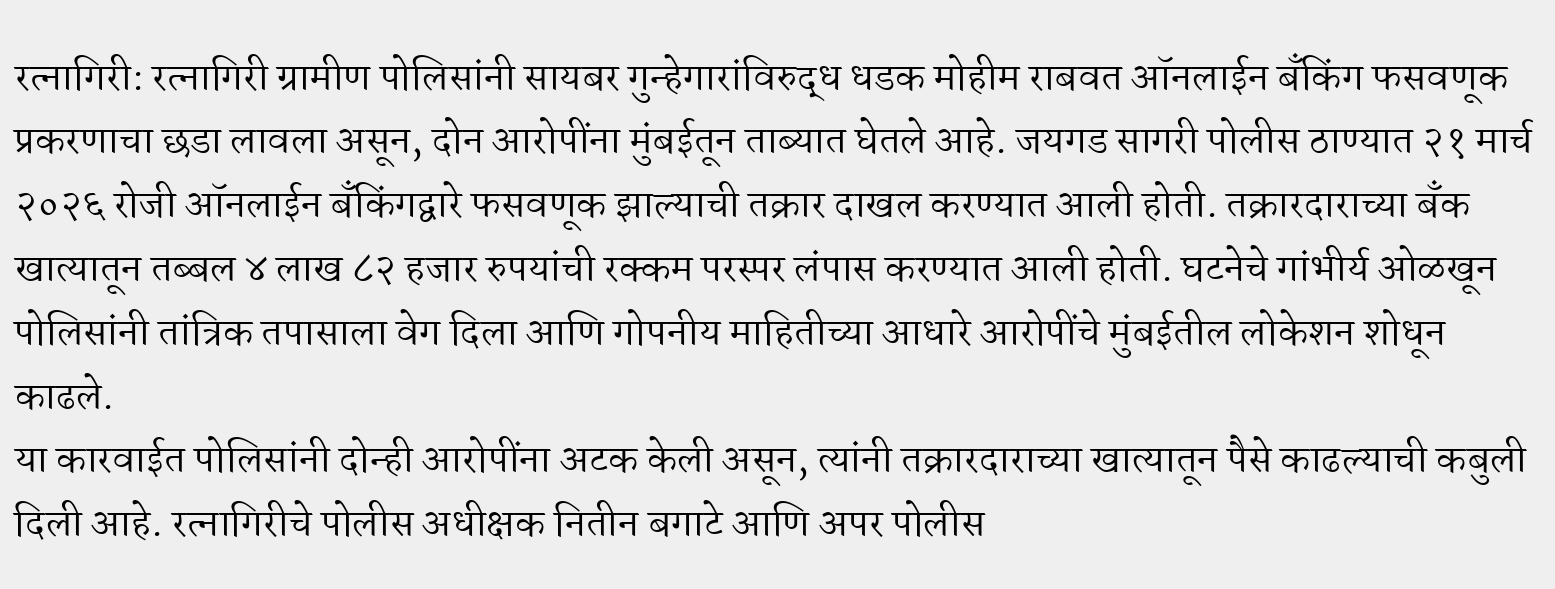रत्नागिरी: रत्नागिरी ग्रामीण पोलिसांनी सायबर गुन्हेगारांविरुद्ध धडक मोहीम राबवत ऑनलाईन बँकिंग फसवणूक प्रकरणाचा छडा लावला असून, दोन आरोपींना मुंबईतून ताब्यात घेतले आहे. जयगड सागरी पोलीस ठाण्यात २१ मार्च २०२६ रोजी ऑनलाईन बँकिंगद्वारे फसवणूक झाल्याची तक्रार दाखल करण्यात आली होती. तक्रारदाराच्या बँक खात्यातून तब्बल ४ लाख ८२ हजार रुपयांची रक्कम परस्पर लंपास करण्यात आली होती. घटनेचे गांभीर्य ओळखून पोलिसांनी तांत्रिक तपासाला वेग दिला आणि गोपनीय माहितीच्या आधारे आरोपींचे मुंबईतील लोकेशन शोधून काढले.
या कारवाईत पोलिसांनी दोन्ही आरोपींना अटक केली असून, त्यांनी तक्रारदाराच्या खात्यातून पैसे काढल्याची कबुली दिली आहे. रत्नागिरीचे पोलीस अधीक्षक नितीन बगाटे आणि अपर पोलीस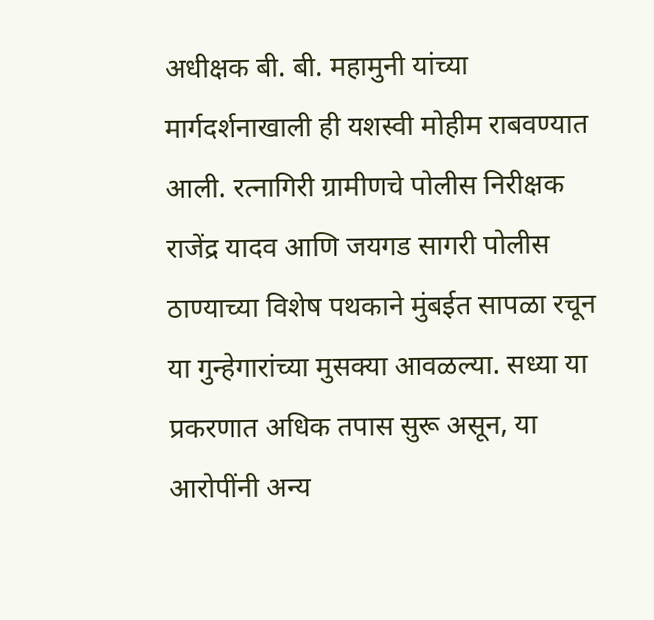अधीक्षक बी. बी. महामुनी यांच्या मार्गदर्शनाखाली ही यशस्वी मोहीम राबवण्यात आली. रत्नागिरी ग्रामीणचे पोलीस निरीक्षक राजेंद्र यादव आणि जयगड सागरी पोलीस ठाण्याच्या विशेष पथकाने मुंबईत सापळा रचून या गुन्हेगारांच्या मुसक्या आवळल्या. सध्या या प्रकरणात अधिक तपास सुरू असून, या आरोपींनी अन्य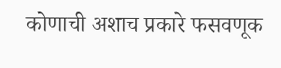कोणाची अशाच प्रकारे फसवणूक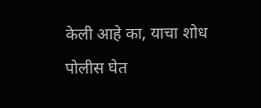केली आहे का, याचा शोध पोलीस घेत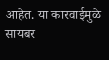आहेत. या कारवाईमुळे सायबर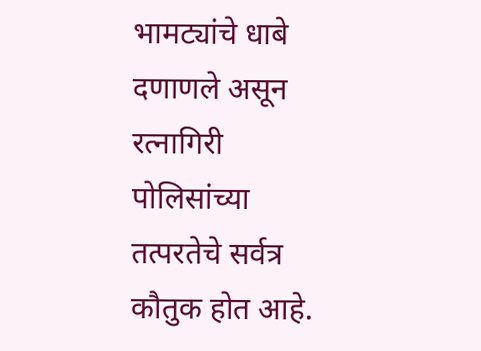भामट्यांचे धाबे दणाणले असून रत्नागिरी पोलिसांच्या तत्परतेचे सर्वत्र कौतुक होत आहे.